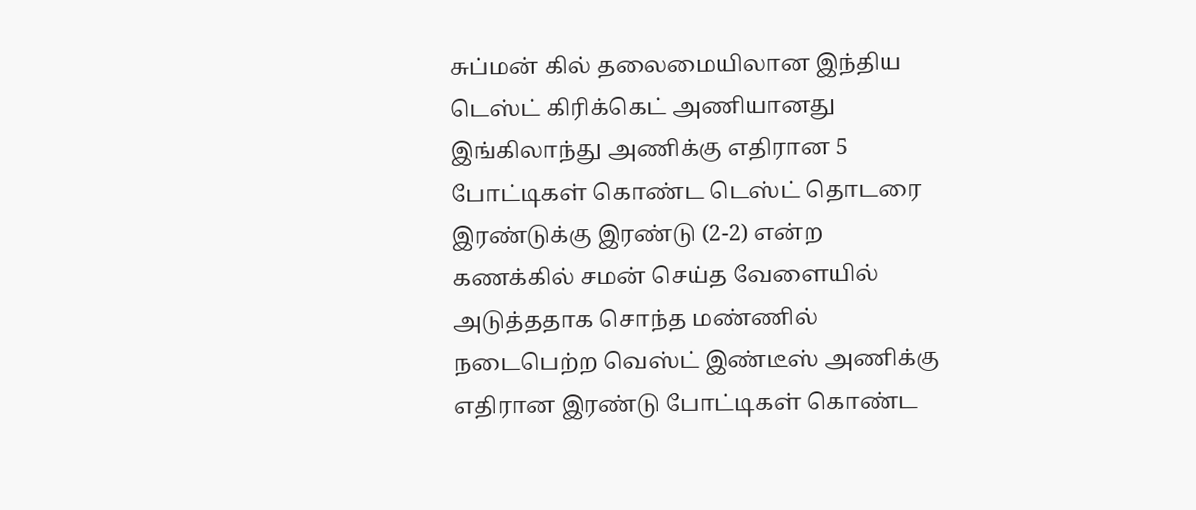சுப்மன் கில் தலைமையிலான இந்திய டெஸ்ட் கிரிக்கெட் அணியானது இங்கிலாந்து அணிக்கு எதிரான 5 போட்டிகள் கொண்ட டெஸ்ட் தொடரை இரண்டுக்கு இரண்டு (2-2) என்ற கணக்கில் சமன் செய்த வேளையில் அடுத்ததாக சொந்த மண்ணில் நடைபெற்ற வெஸ்ட் இண்டீஸ் அணிக்கு எதிரான இரண்டு போட்டிகள் கொண்ட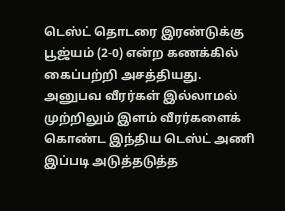டெஸ்ட் தொடரை இரண்டுக்கு பூஜ்யம் (2-0) என்ற கணக்கில் கைப்பற்றி அசத்தியது. அனுபவ வீரர்கள் இல்லாமல் முற்றிலும் இளம் வீரர்களைக் கொண்ட இந்திய டெஸ்ட் அணி இப்படி அடுத்தடுத்த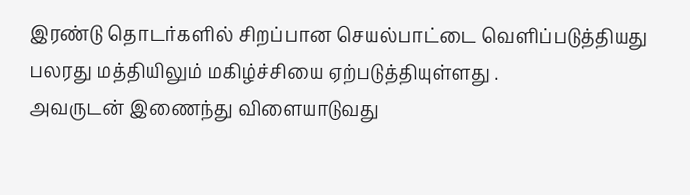இரண்டு தொடர்களில் சிறப்பான செயல்பாட்டை வெளிப்படுத்தியது பலரது மத்தியிலும் மகிழ்ச்சியை ஏற்படுத்தியுள்ளது .
அவருடன் இணைந்து விளையாடுவது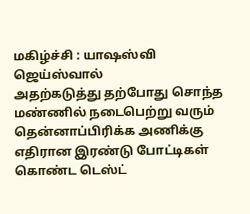மகிழ்ச்சி : யாஷஸ்வி ஜெய்ஸ்வால்
அதற்கடுத்து தற்போது சொந்த மண்ணில் நடைபெற்று வரும் தென்னாப்பிரிக்க அணிக்கு எதிரான இரண்டு போட்டிகள் கொண்ட டெஸ்ட்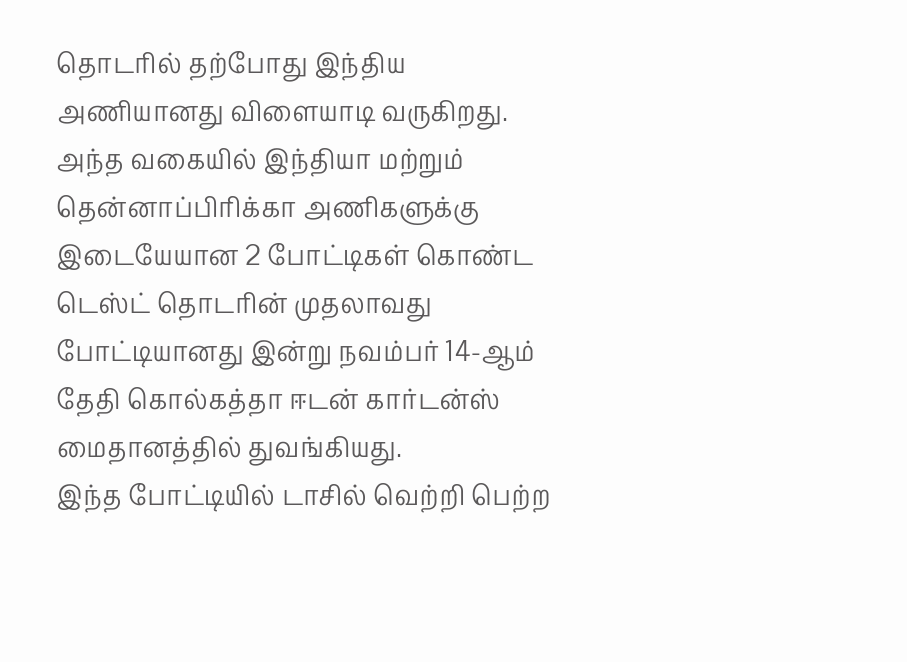தொடரில் தற்போது இந்திய அணியானது விளையாடி வருகிறது. அந்த வகையில் இந்தியா மற்றும் தென்னாப்பிரிக்கா அணிகளுக்கு இடையேயான 2 போட்டிகள் கொண்ட டெஸ்ட் தொடரின் முதலாவது போட்டியானது இன்று நவம்பர் 14-ஆம் தேதி கொல்கத்தா ஈடன் கார்டன்ஸ் மைதானத்தில் துவங்கியது.
இந்த போட்டியில் டாசில் வெற்றி பெற்ற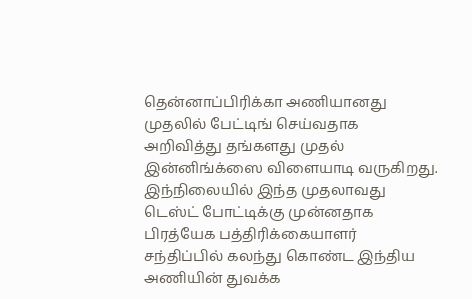தென்னாப்பிரிக்கா அணியானது முதலில் பேட்டிங் செய்வதாக அறிவித்து தங்களது முதல் இன்னிங்க்ஸை விளையாடி வருகிறது. இந்நிலையில் இந்த முதலாவது டெஸ்ட் போட்டிக்கு முன்னதாக பிரத்யேக பத்திரிக்கையாளர் சந்திப்பில் கலந்து கொண்ட இந்திய அணியின் துவக்க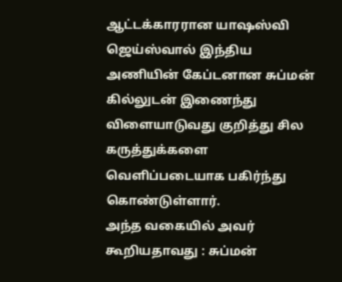ஆட்டக்காரரான யாஷஸ்வி ஜெய்ஸ்வால் இந்திய அணியின் கேப்டனான சுப்மன் கில்லுடன் இணைந்து விளையாடுவது குறித்து சில கருத்துக்களை வெளிப்படையாக பகிர்ந்து கொண்டுள்ளார்.
அந்த வகையில் அவர் கூறியதாவது : சுப்மன்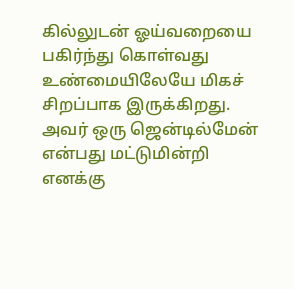கில்லுடன் ஓய்வறையை பகிர்ந்து கொள்வது உண்மையிலேயே மிகச் சிறப்பாக இருக்கிறது. அவர் ஒரு ஜென்டில்மேன் என்பது மட்டுமின்றி எனக்கு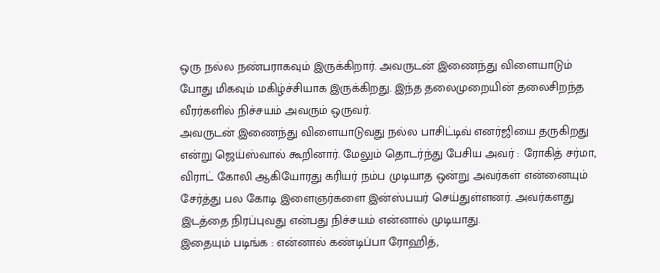ஒரு நல்ல நண்பராகவும் இருக்கிறார். அவருடன் இணைந்து விளையாடும் போது மிகவும் மகிழ்ச்சியாக இருக்கிறது. இந்த தலைமுறையின் தலைசிறந்த வீரர்களில் நிச்சயம் அவரும் ஒருவர்.
அவருடன் இணைந்து விளையாடுவது நல்ல பாசிட்டிவ் எனர்ஜியை தருகிறது என்று ஜெய்ஸ்வால் கூறினார். மேலும் தொடர்ந்து பேசிய அவர் : ரோகித் சர்மா, விராட் கோலி ஆகியோரது கரியர் நம்ப முடியாத ஒன்று அவர்கள் என்னையும் சேர்த்து பல கோடி இளைஞர்களை இன்ஸ்பயர் செய்துள்ளனர். அவர்களது இடத்தை நிரப்புவது என்பது நிச்சயம் என்னால் முடியாது.
இதையும் படிங்க : என்னால் கண்டிப்பா ரோஹித்,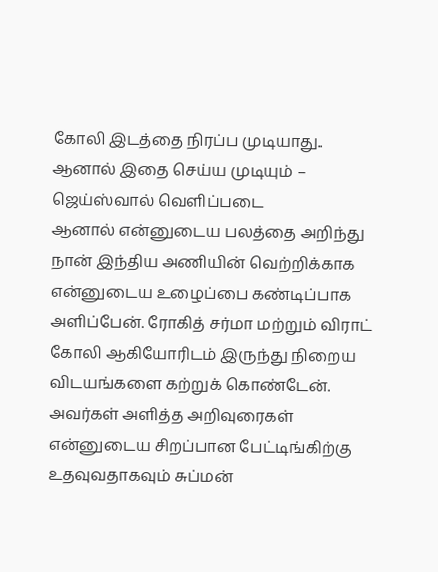கோலி இடத்தை நிரப்ப முடியாது.. ஆனால் இதை செய்ய முடியும் – ஜெய்ஸ்வால் வெளிப்படை
ஆனால் என்னுடைய பலத்தை அறிந்து நான் இந்திய அணியின் வெற்றிக்காக என்னுடைய உழைப்பை கண்டிப்பாக அளிப்பேன். ரோகித் சர்மா மற்றும் விராட் கோலி ஆகியோரிடம் இருந்து நிறைய விடயங்களை கற்றுக் கொண்டேன். அவர்கள் அளித்த அறிவுரைகள் என்னுடைய சிறப்பான பேட்டிங்கிற்கு உதவுவதாகவும் சுப்மன்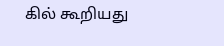கில் கூறியது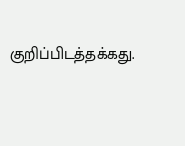குறிப்பிடத்தக்கது.